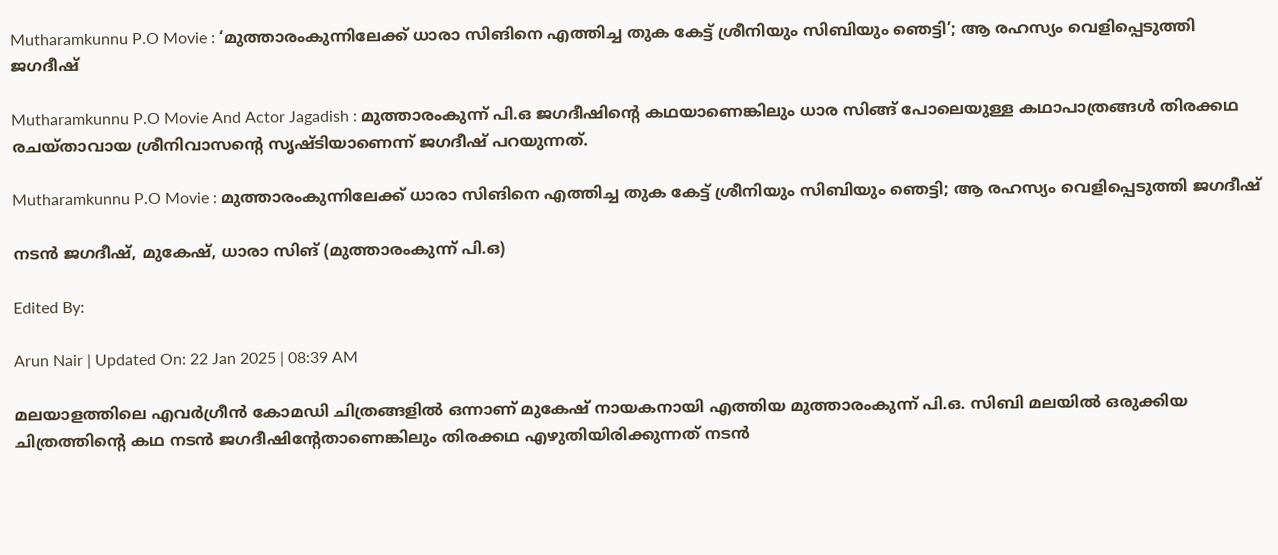Mutharamkunnu P.O Movie : ‘മുത്താരംകുന്നിലേക്ക് ധാരാ സിങിനെ എത്തിച്ച തുക കേട്ട് ശ്രീനിയും സിബിയും ഞെട്ടി’; ആ രഹസ്യം വെളിപ്പെടുത്തി ജഗദീഷ്

Mutharamkunnu P.O Movie And Actor Jagadish : മുത്താരംകുന്ന് പി.ഒ ജഗദീഷിൻ്റെ കഥയാണെങ്കിലും ധാര സിങ്ങ് പോലെയുള്ള കഥാപാത്രങ്ങൾ തിരക്കഥ രചയ്താവായ ശ്രീനിവാസൻ്റെ സൃഷ്ടിയാണെന്ന് ജഗദീഷ് പറയുന്നത്.

Mutharamkunnu P.O Movie : മുത്താരംകുന്നിലേക്ക് ധാരാ സിങിനെ എത്തിച്ച തുക കേട്ട് ശ്രീനിയും സിബിയും ഞെട്ടി; ആ രഹസ്യം വെളിപ്പെടുത്തി ജഗദീഷ്

നടൻ ജഗദീഷ്, മുകേഷ്, ധാരാ സിങ് (മുത്താരംകുന്ന് പി.ഒ)

Edited By:

Arun Nair | Updated On: 22 Jan 2025 | 08:39 AM

മലയാളത്തിലെ എവർഗ്രീൻ കോമഡി ചിത്രങ്ങളിൽ ഒന്നാണ് മുകേഷ് നായകനായി എത്തിയ മുത്താരംകുന്ന് പി.ഒ. സിബി മലയിൽ ഒരുക്കിയ ചിത്രത്തിൻ്റെ കഥ നടൻ ജഗദീഷിൻ്റേതാണെങ്കിലും തിരക്കഥ എഴുതിയിരിക്കുന്നത് നടൻ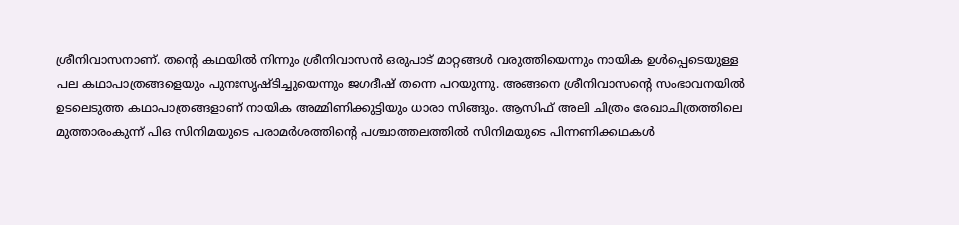ശ്രീനിവാസനാണ്. തൻ്റെ കഥയിൽ നിന്നും ശ്രീനിവാസൻ ഒരുപാട് മാറ്റങ്ങൾ വരുത്തിയെന്നും നായിക ഉൾപ്പെടെയുള്ള പല കഥാപാത്രങ്ങളെയും പുനഃസൃഷ്ടിച്ചുയെന്നും ജഗദീഷ് തന്നെ പറയുന്നു. അങ്ങനെ ശ്രീനിവാസൻ്റെ സംഭാവനയിൽ ഉടലെടുത്ത കഥാപാത്രങ്ങളാണ് നായിക അമ്മിണിക്കുട്ടിയും ധാരാ സിങ്ങും. ആസിഫ് അലി ചിത്രം രേഖാചിത്രത്തിലെ മുത്താരംകുന്ന് പിഒ സിനിമയുടെ പരാമർശത്തിൻ്റെ പശ്ചാത്തലത്തിൽ സിനിമയുടെ പിന്നണിക്കഥകൾ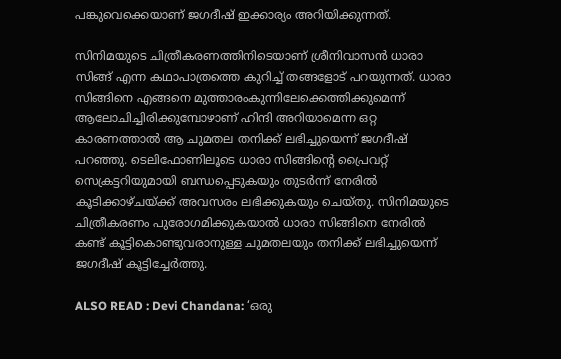പങ്കുവെക്കെയാണ് ജഗദീഷ് ഇക്കാര്യം അറിയിക്കുന്നത്.

സിനിമയുടെ ചിത്രീകരണത്തിനിടെയാണ് ശ്രീനിവാസൻ ധാരാ സിങ്ങ് എന്ന കഥാപാത്രത്തെ കുറിച്ച് തങ്ങളോട് പറയുന്നത്. ധാരാ സിങ്ങിനെ എങ്ങനെ മുത്താരംകുന്നിലേക്കെത്തിക്കുമെന്ന് ആലോചിച്ചിരിക്കുമ്പോഴാണ് ഹിന്ദി അറിയാമെന്ന ഒറ്റ കാരണത്താൽ ആ ചുമതല തനിക്ക് ലഭിച്ചുയെന്ന് ജഗദീഷ് പറഞ്ഞു. ടെലിഫോണിലൂടെ ധാരാ സിങ്ങിൻ്റെ പ്രൈവറ്റ് സെക്രട്ടറിയുമായി ബന്ധപ്പെടുകയും തുടർന്ന് നേരിൽ കൂടിക്കാഴ്ചയ്ക്ക് അവസരം ലഭിക്കുകയും ചെയ്തു. സിനിമയുടെ ചിത്രീകരണം പുരോഗമിക്കുകയാൽ ധാരാ സിങ്ങിനെ നേരിൽ കണ്ട് കൂട്ടികൊണ്ടുവരാനുള്ള ചുമതലയും തനിക്ക് ലഭിച്ചുയെന്ന് ജഗദീഷ് കൂട്ടിച്ചേർത്തു.

ALSO READ : Devi Chandana: ‘ഒരു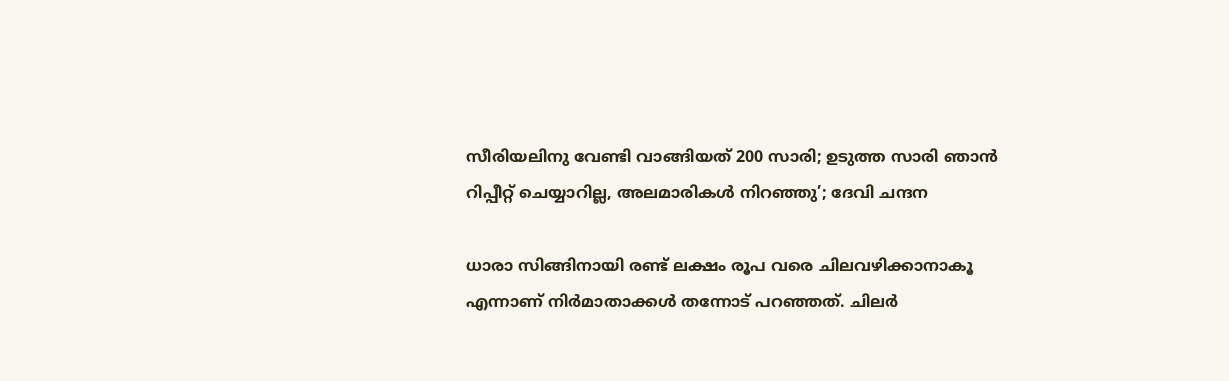സീരിയലിനു വേണ്ടി വാങ്ങിയത് 200 സാരി; ഉടുത്ത സാരി ഞാൻ റിപ്പീറ്റ് ചെയ്യാറില്ല, അലമാരികൾ നിറഞ്ഞു’; ദേവി ചന്ദന

ധാരാ സിങ്ങിനായി രണ്ട് ലക്ഷം രൂപ വരെ ചിലവഴിക്കാനാകൂ എന്നാണ് നിർമാതാക്കൾ തന്നോട് പറഞ്ഞത്. ചിലർ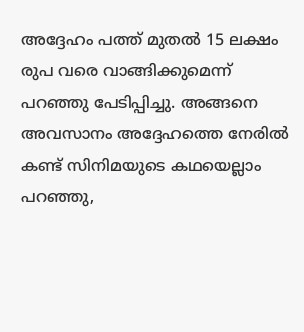അദ്ദേഹം പത്ത് മുതൽ 15 ലക്ഷം രുപ വരെ വാങ്ങിക്കുമെന്ന് പറഞ്ഞു പേടിപ്പിച്ചു. അങ്ങനെ അവസാനം അദ്ദേഹത്തെ നേരിൽ കണ്ട് സിനിമയുടെ കഥയെല്ലാം പറഞ്ഞു,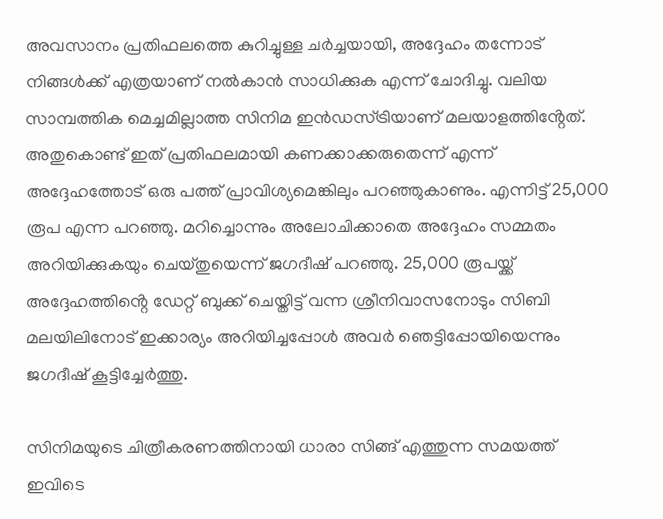അവസാനം പ്രതിഫലത്തെ കുറിച്ചുള്ള ചർച്ചയായി, അദ്ദേഹം തന്നോട് നിങ്ങൾക്ക് എത്രയാണ് നൽകാൻ സാധിക്കുക എന്ന് ചോദിച്ചു. വലിയ സാമ്പത്തിക മെച്ചമില്ലാത്ത സിനിമ ഇൻഡസ്ട്രിയാണ് മലയാളത്തിൻ്റേത്. അതുകൊണ്ട് ഇത് പ്രതിഫലമായി കണക്കാക്കരുതെന്ന് എന്ന് അദ്ദേഹത്തോട് ഒരു പത്ത് പ്രാവിശ്യമെങ്കിലും പറഞ്ഞുകാണും. എന്നിട്ട് 25,000 രൂപ എന്ന പറഞ്ഞു. മറിച്ചൊന്നും അലോചിക്കാതെ അദ്ദേഹം സമ്മതം അറിയിക്കുകയും ചെയ്തുയെന്ന് ജഗദീഷ് പറഞ്ഞു. 25,000 രൂപയ്ക്ക് അദ്ദേഹത്തിൻ്റെ ഡേറ്റ് ബുക്ക് ചെയ്തിട്ട് വന്ന ശ്രീനിവാസനോടും സിബി മലയിലിനോട് ഇക്കാര്യം അറിയിച്ചപ്പോൾ അവർ ഞെട്ടിപ്പോയിയെന്നും ജഗദീഷ് കൂട്ടിച്ചേർത്തു.

സിനിമയുടെ ചിത്രീകരണത്തിനായി ധാരാ സിങ്ങ് എത്തുന്ന സമയത്ത് ഇവിടെ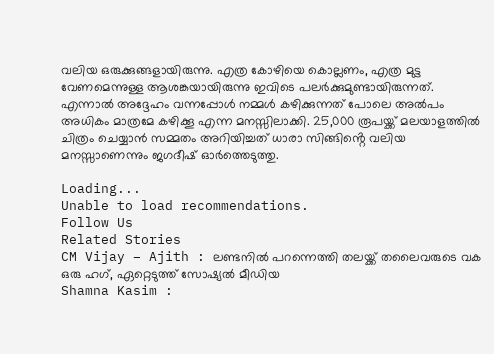വലിയ ഒരുക്കുങ്ങളായിരുന്നു. എത്ര കോഴിയെ കൊല്ലണം, എത്ര മുട്ട വേണമെന്നുള്ള ആശങ്കയായിരുന്നു ഇവിടെ പലർക്കുമുണ്ടായിരുന്നത്. എന്നാൽ അദ്ദേഹം വന്നപ്പോൾ നമ്മൾ കഴിക്കുന്നത് പോലെ അൽപം അധികം മാത്രമേ കഴിക്കൂ എന്ന മനസ്സിലാക്കി. 25,000 രൂപയ്ക്ക് മലയാളത്തിൽ ചിത്രം ചെയ്യാൻ സമ്മതം അറിയിച്ചത് ധാരാ സിങ്ങിൻ്റെ വലിയ മനസ്സാണെന്നും ജഗദീഷ് ഓർത്തെടുത്തു.

Loading...
Unable to load recommendations.
Follow Us
Related Stories
CM Vijay – Ajith : ലണ്ടനിൽ പറന്നെത്തി തലയ്ക്ക് തലൈവരുടെ വക ഒരു ഹഗ്, ഏറ്റെടുത്ത് സോഷ്യൽ മീഡിയ
Shamna Kasim :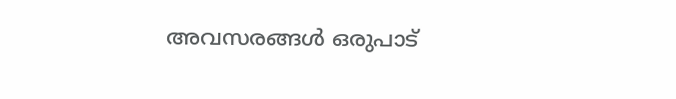അവസരങ്ങൾ ഒരുപാട്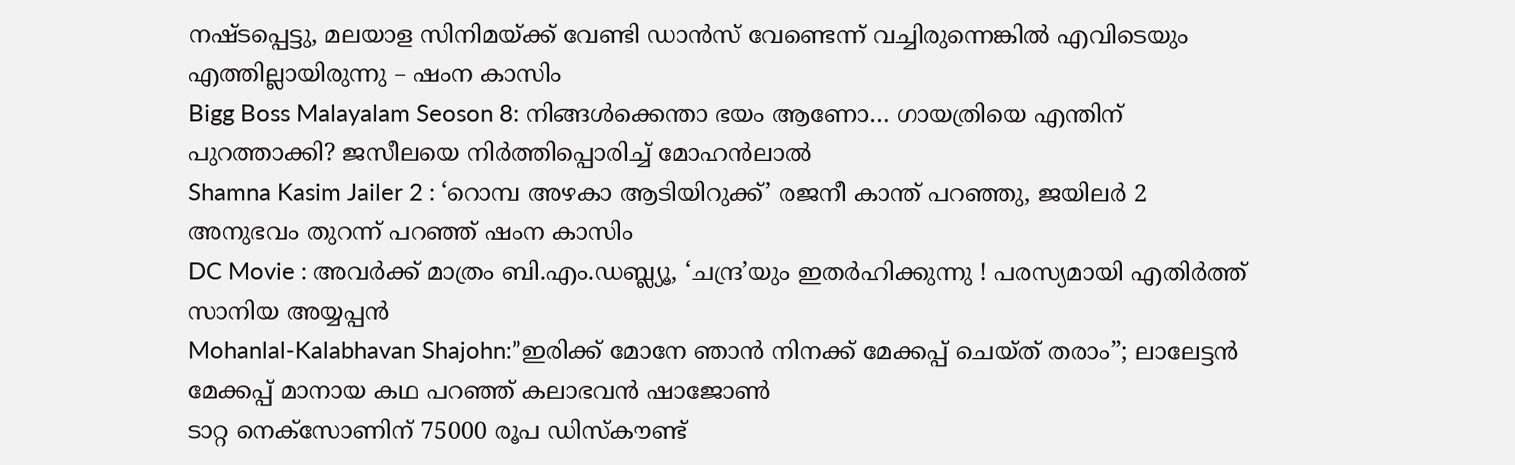നഷ്ടപ്പെട്ടു, മലയാള സിനിമയ്ക്ക് വേണ്ടി ഡാൻസ് വേണ്ടെന്ന് വച്ചിരുന്നെങ്കിൽ എവിടെയും എത്തില്ലായിരുന്നു – ഷംന കാസിം
Bigg Boss Malayalam Seoson 8: നിങ്ങൾക്കെന്താ ഭയം ആണോ… ഗായത്രിയെ എന്തിന് പുറത്താക്കി? ജസീലയെ നിർത്തിപ്പൊരിച്ച് മോഹൻലാൽ
Shamna Kasim Jailer 2 : ‘റൊമ്പ അഴകാ ആടിയിറുക്ക്’ രജനീ കാന്ത് പറഞ്ഞു, ജയിലർ 2 അനുഭവം തുറന്ന് പറഞ്ഞ് ഷംന കാസിം
DC Movie : അവർക്ക് മാത്രം ബി.എം.ഡബ്ല്യൂ, ‘ചന്ദ്ര’യും ഇതർഹിക്കുന്നു ! പരസ്യമായി എതിർത്ത് സാനിയ അയ്യപ്പൻ
Mohanlal-Kalabhavan Shajohn:”ഇരിക്ക് മോനേ ഞാൻ നിനക്ക് മേക്കപ്പ് ചെയ്ത് തരാം”; ലാലേട്ടൻ മേക്കപ്പ് മാനായ കഥ പറഞ്ഞ് കലാഭവൻ ഷാജോൺ
ടാറ്റ നെക്സോണിന് 75000 രൂപ ഡിസ്കൗണ്ട്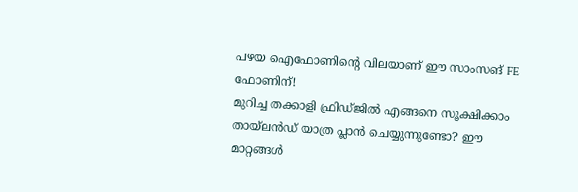പഴയ ഐഫോണിന്റെ വിലയാണ് ഈ സാംസങ് FE ഫോണിന്!
മുറിച്ച തക്കാളി ഫ്രിഡ്ജിൽ എങ്ങനെ സൂക്ഷിക്കാം
തായ്‌ലൻഡ് യാത്ര പ്ലാൻ ചെയ്യുന്നുണ്ടോ? ഈ മാറ്റങ്ങൾ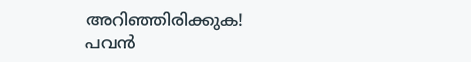അറിഞ്ഞിരിക്കുക!
പവൻ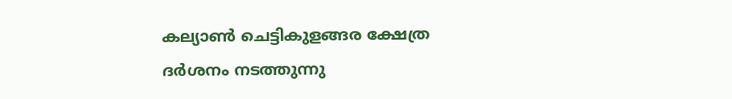കല്യാൺ ചെട്ടികുളങ്ങര ക്ഷേത്ര ദർശനം നടത്തുന്നു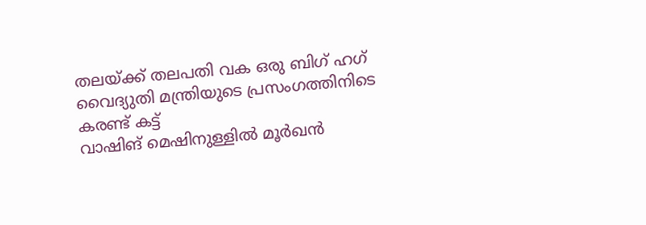തലയ്ക്ക് തലപതി വക ഒരു ബിഗ് ഹഗ്
വൈദ്യുതി മന്ത്രിയുടെ പ്രസംഗത്തിനിടെ കരണ്ട് കട്ട്
വാഷിങ് മെഷിനുള്ളിൽ മൂർഖൻ